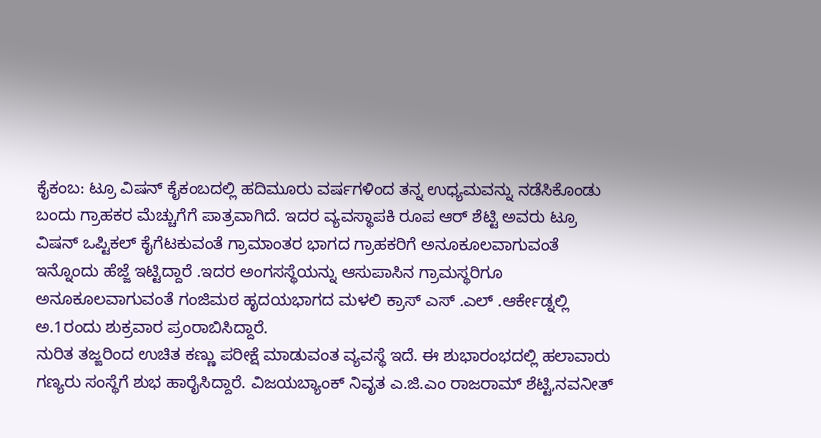ಕೈಕಂಬ: ಟ್ರೂ ವಿಷನ್ ಕೈಕಂಬದಲ್ಲಿ ಹದಿಮೂರು ವರ್ಷಗಳಿಂದ ತನ್ನ ಉಧ್ಯಮವನ್ನು ನಡೆಸಿಕೊಂಡು ಬಂದು ಗ್ರಾಹಕರ ಮೆಚ್ಚುಗೆಗೆ ಪಾತ್ರವಾಗಿದೆ. ಇದರ ವ್ಯವಸ್ಥಾಪಕಿ ರೂಪ ಆರ್ ಶೆಟ್ಟಿ ಅವರು ಟ್ರೂ ವಿಷನ್ ಒಪ್ಟಿಕಲ್ ಕೈಗೆಟಕುವಂತೆ ಗ್ರಾಮಾಂತರ ಭಾಗದ ಗ್ರಾಹಕರಿಗೆ ಅನೂಕೂಲವಾಗುವಂತೆ ಇನ್ನೊಂದು ಹೆಜ್ಜೆ ಇಟ್ಟಿದ್ದಾರೆ .ಇದರ ಅಂಗಸಸ್ಥೆಯನ್ನು ಆಸುಪಾಸಿನ ಗ್ರಾಮಸ್ಥರಿಗೂ ಅನೂಕೂಲವಾಗುವಂತೆ ಗಂಜಿಮಠ ಹೃದಯಭಾಗದ ಮಳಲಿ ಕ್ರಾಸ್ ಎಸ್ .ಎಲ್ .ಆರ್ಕೇಡ್ನಲ್ಲಿ ಅ.1ರಂದು ಶುಕ್ರವಾರ ಪ್ರಂರಾಬಿಸಿದ್ದಾರೆ.
ನುರಿತ ತಜ್ಙರಿಂದ ಉಚಿತ ಕಣ್ಣು ಪರೀಕ್ಷೆ ಮಾಡುವಂತ ವ್ಯವಸ್ಥೆ ಇದೆ. ಈ ಶುಭಾರಂಭದಲ್ಲಿ ಹಲಾವಾರು ಗಣ್ಯರು ಸಂಸ್ಥೆಗೆ ಶುಭ ಹಾರೈಸಿದ್ದಾರೆ. ವಿಜಯಬ್ಯಾಂಕ್ ನಿವೃತ ಎ.ಜಿ.ಎಂ ರಾಜರಾಮ್ ಶೆಟ್ಟಿ,ನವನೀತ್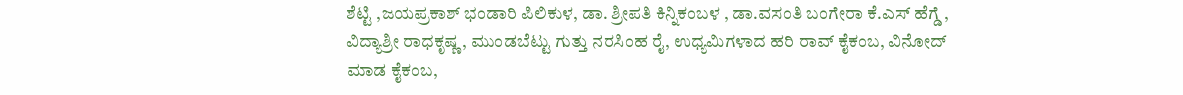ಶೆಟ್ಟಿ ,ಜಯಪ್ರಕಾಶ್ ಭಂಡಾರಿ ಪಿಲಿಕುಳ, ಡಾ. ಶ್ರೀಪತಿ ಕಿನ್ನಿಕಂಬಳ , ಡಾ.ವಸಂತಿ ಬಂಗೇರಾ ಕೆ.ಎಸ್ ಹೆಗ್ಡೆ , ವಿದ್ಯಾಶ್ರೀ ರಾಧಕೃಷ್ಣ , ಮುಂಡಬೆಟ್ಟು ಗುತ್ತು ನರಸಿಂಹ ರೈ, ಉಧ್ಯಮಿಗಳಾದ ಹರಿ ರಾವ್ ಕೈಕಂಬ, ವಿನೋದ್ ಮಾಡ ಕೈಕಂಬ,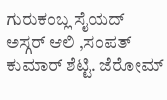ಗುರುಕಂಬ್ಲ ಸೈಯದ್ ಅಸ್ಗರ್ ಆಲಿ ,ಸಂಪತ್ ಕುಮಾರ್ ಶೆಟ್ಟಿ. ಜೆರೋಮ್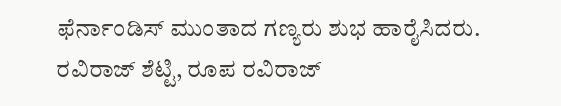ಫೆರ್ನಾಂಡಿಸ್ ಮುಂತಾದ ಗಣ್ಯರು ಶುಭ ಹಾರೈಸಿದರು. ರವಿರಾಜ್ ಶೆಟ್ಟಿ, ರೂಪ ರವಿರಾಜ್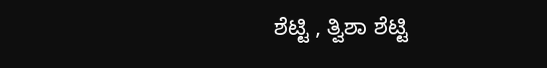ಶೆಟ್ಟಿ , ತ್ವಿಶಾ ಶೆಟ್ಟಿ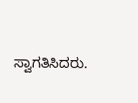ಸ್ವಾಗತಿಸಿದರು.